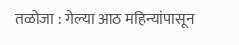तळोजा : गेल्या आठ महिन्यांपासून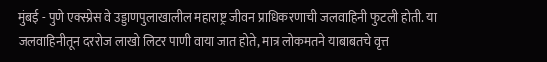मुंबई - पुणे एक्स्प्रेस वे उड्डाणपुलाखालील महाराष्ट्र जीवन प्राधिकरणाची जलवाहिनी फुटली होती. या जलवाहिनीतून दररोज लाखो लिटर पाणी वाया जात होते, मात्र लोकमतने याबाबतचे वृत्त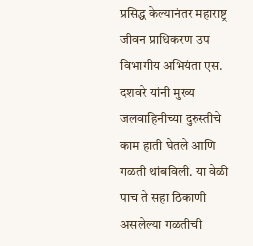प्रसिद्ध केल्यानंतर महाराष्ट्र जीवन प्राधिकरण उप विभागीय अभियंता एस. दशवरे यांनी मुख्य जलवाहिनीच्या दुरुस्तीचे काम हाती घेतले आणि गळती थांबविली. या वेळी पाच ते सहा ठिकाणी असलेल्या गळतीची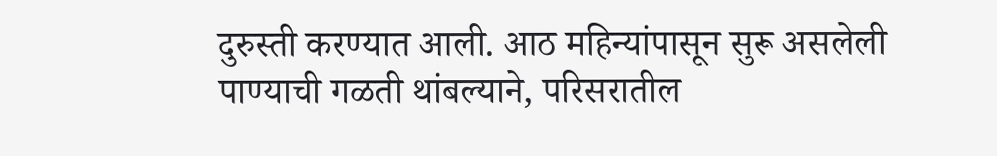दुरुस्ती करण्यात आली. आठ महिन्यांपासून सुरू असलेली पाण्याची गळती थांबल्याने, परिसरातील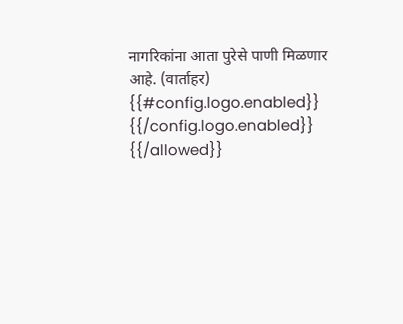नागरिकांना आता पुरेसे पाणी मिळणार आहे. (वार्ताहर)
{{#config.logo.enabled}} {{/config.logo.enabled}}
{{/allowed}}